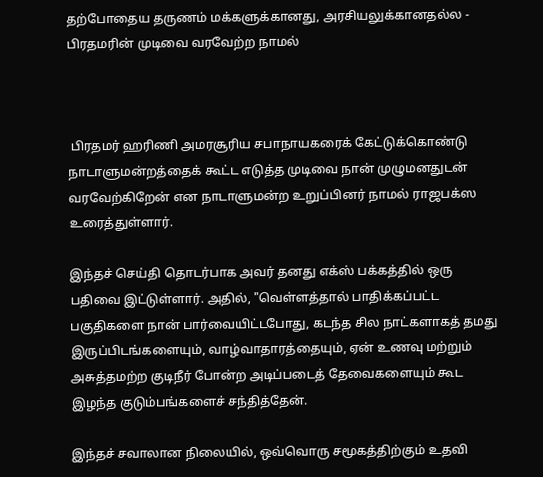தற்போதைய தருணம் மக்களுக்கானது, அரசியலுக்கானதல்ல - பிரதமரின் முடிவை வரவேற்ற நாமல்



 பிரதமர் ஹரிணி அமரசூரிய சபாநாயகரைக் கேட்டுக்கொண்டு நாடாளுமன்றத்தைக் கூட்ட எடுத்த முடிவை நான் முழுமனதுடன் வரவேற்கிறேன் என நாடாளுமன்ற உறுப்பினர் நாமல் ராஜபக்ஸ உரைத்துள்ளார்.

இந்தச் செய்தி தொடர்பாக அவர் தனது எக்ஸ் பக்கத்தில் ஒரு பதிவை இட்டுள்ளார். அதில், "வெள்ளத்தால் பாதிக்கப்பட்ட பகுதிகளை நான் பார்வையிட்டபோது, கடந்த சில நாட்களாகத் தமது இருப்பிடங்களையும், வாழ்வாதாரத்தையும், ஏன் உணவு மற்றும் அசுத்தமற்ற குடிநீர் போன்ற அடிப்படைத் தேவைகளையும் கூட இழந்த குடும்பங்களைச் சந்தித்தேன்.

இந்தச் சவாலான நிலையில், ஒவ்வொரு சமூகத்திற்கும் உதவி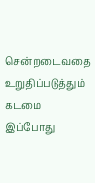சென்றடைவதை உறுதிப்படுத்தும் கடமை இப்போது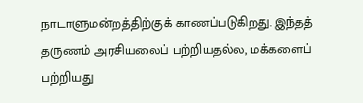நாடாளுமன்றத்திற்குக் காணப்படுகிறது. இந்தத் தருணம் அரசியலைப் பற்றியதல்ல, மக்களைப் பற்றியது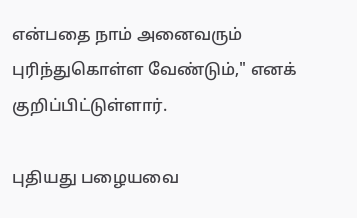என்பதை நாம் அனைவரும் புரிந்துகொள்ள வேண்டும்," எனக் குறிப்பிட்டுள்ளார்.

புதியது பழையவை